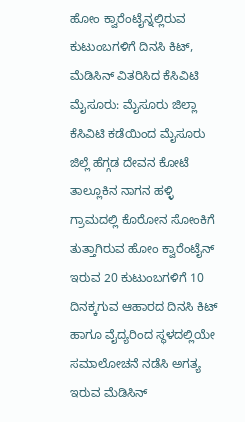ಹೋಂ ಕ್ವಾರೆಂಟೈನ್ನಲ್ಲಿರುವ ಕುಟುಂಬಗಳಿಗೆ ದಿನಸಿ ಕಿಟ್, ಮೆಡಿಸಿನ್ ವಿತರಿಸಿದ ಕೆಸಿವಿಟಿ
ಮೈಸೂರು: ಮೈಸೂರು ಜಿಲ್ಲಾ ಕೆಸಿವಿಟಿ ಕಡೆಯಿಂದ ಮೈಸೂರು ಜಿಲ್ಲೆ ಹೆಗ್ಗಡ ದೇವನ ಕೋಟೆ ತಾಲ್ಲೂಕಿನ ನಾಗನ ಹಳ್ಳಿ ಗ್ರಾಮದಲ್ಲಿ ಕೊರೋನ ಸೋಂಕಿಗೆ ತುತ್ತಾಗಿರುವ ಹೋಂ ಕ್ವಾರೆಂಟೈನ್ ಇರುವ 20 ಕುಟುಂಬಗಳಿಗೆ 10 ದಿನಕ್ಕಗುವ ಆಹಾರದ ದಿನಸಿ ಕಿಟ್ ಹಾಗೂ ವೈದ್ಯರಿಂದ ಸ್ಥಳದಲ್ಲಿಯೇ ಸಮಾಲೋಚನೆ ನಡೆಸಿ ಅಗತ್ಯ ಇರುವ ಮೆಡಿಸಿನ್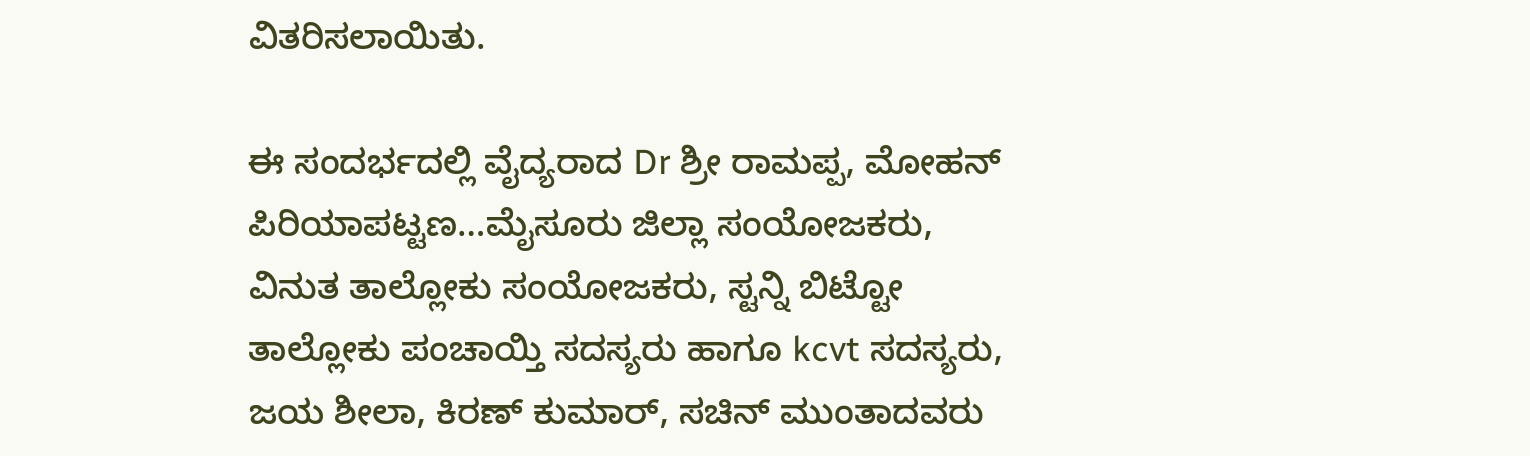ವಿತರಿಸಲಾಯಿತು.

ಈ ಸಂದರ್ಭದಲ್ಲಿ ವೈದ್ಯರಾದ Dr ಶ್ರೀ ರಾಮಪ್ಪ, ಮೋಹನ್ ಪಿರಿಯಾಪಟ್ಟಣ…ಮೈಸೂರು ಜಿಲ್ಲಾ ಸಂಯೋಜಕರು, ವಿನುತ ತಾಲ್ಲೋಕು ಸಂಯೋಜಕರು, ಸ್ಟನ್ನಿ ಬಿಟ್ಟೋ ತಾಲ್ಲೋಕು ಪಂಚಾಯ್ತಿ ಸದಸ್ಯರು ಹಾಗೂ kcvt ಸದಸ್ಯರು, ಜಯ ಶೀಲಾ, ಕಿರಣ್ ಕುಮಾರ್, ಸಚಿನ್ ಮುಂತಾದವರು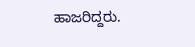ಹಾಜರಿದ್ದರು.